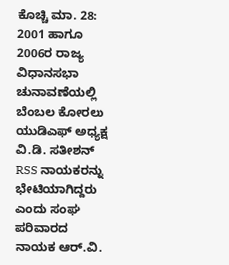ಕೊಚ್ಚಿ ಮಾ. 28: 2001 ಹಾಗೂ 2006ರ ರಾಜ್ಯ ವಿಧಾನಸಭಾ ಚುನಾವಣೆಯಲ್ಲಿ ಬೆಂಬಲ ಕೋರಲು ಯುಡಿಎಫ್ ಅಧ್ಯಕ್ಷ ವಿ.ಡಿ. ಸತೀಶನ್ RSS ನಾಯಕರನ್ನು ಭೇಟಿಯಾಗಿದ್ದರು ಎಂದು ಸಂಘ ಪರಿವಾರದ ನಾಯಕ ಆರ್.ವಿ.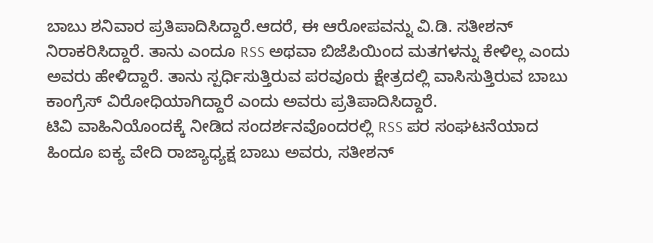ಬಾಬು ಶನಿವಾರ ಪ್ರತಿಪಾದಿಸಿದ್ದಾರೆ.ಆದರೆ, ಈ ಆರೋಪವನ್ನು ವಿ.ಡಿ. ಸತೀಶನ್ ನಿರಾಕರಿಸಿದ್ದಾರೆ. ತಾನು ಎಂದೂ RSS ಅಥವಾ ಬಿಜೆಪಿಯಿಂದ ಮತಗಳನ್ನು ಕೇಳಿಲ್ಲ ಎಂದು ಅವರು ಹೇಳಿದ್ದಾರೆ. ತಾನು ಸ್ಪರ್ಧಿಸುತ್ತಿರುವ ಪರವೂರು ಕ್ಷೇತ್ರದಲ್ಲಿ ವಾಸಿಸುತ್ತಿರುವ ಬಾಬು ಕಾಂಗ್ರೆಸ್ ವಿರೋಧಿಯಾಗಿದ್ದಾರೆ ಎಂದು ಅವರು ಪ್ರತಿಪಾದಿಸಿದ್ದಾರೆ.
ಟಿವಿ ವಾಹಿನಿಯೊಂದಕ್ಕೆ ನೀಡಿದ ಸಂದರ್ಶನವೊಂದರಲ್ಲಿ RSS ಪರ ಸಂಘಟನೆಯಾದ ಹಿಂದೂ ಐಕ್ಯ ವೇದಿ ರಾಜ್ಯಾಧ್ಯಕ್ಷ ಬಾಬು ಅವರು, ಸತೀಶನ್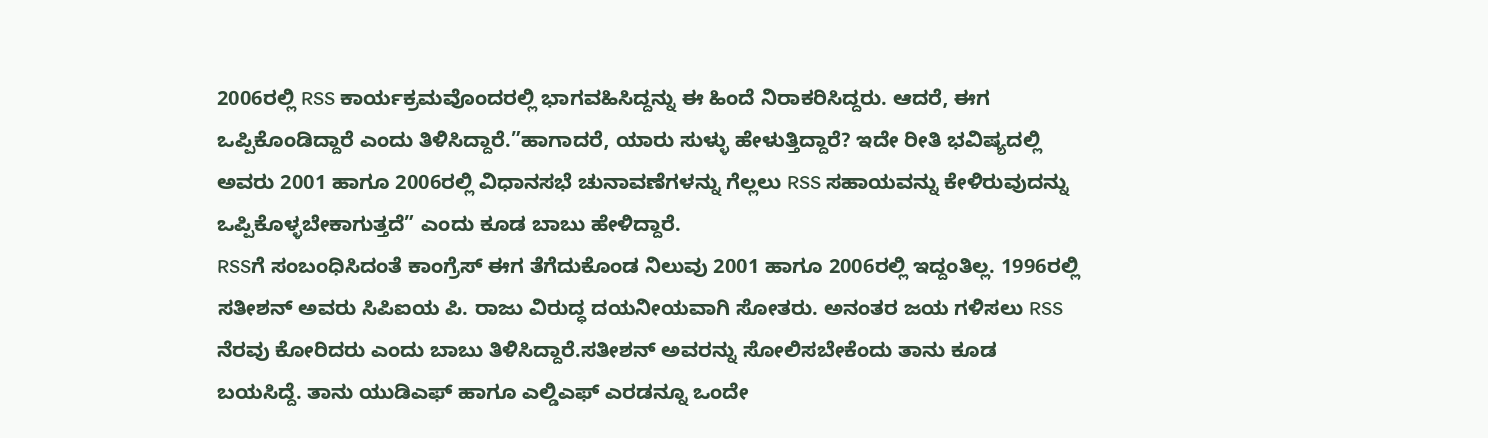2006ರಲ್ಲಿ RSS ಕಾರ್ಯಕ್ರಮವೊಂದರಲ್ಲಿ ಭಾಗವಹಿಸಿದ್ದನ್ನು ಈ ಹಿಂದೆ ನಿರಾಕರಿಸಿದ್ದರು. ಆದರೆ, ಈಗ ಒಪ್ಪಿಕೊಂಡಿದ್ದಾರೆ ಎಂದು ತಿಳಿಸಿದ್ದಾರೆ.”ಹಾಗಾದರೆ, ಯಾರು ಸುಳ್ಳು ಹೇಳುತ್ತಿದ್ದಾರೆ? ಇದೇ ರೀತಿ ಭವಿಷ್ಯದಲ್ಲಿ ಅವರು 2001 ಹಾಗೂ 2006ರಲ್ಲಿ ವಿಧಾನಸಭೆ ಚುನಾವಣೆಗಳನ್ನು ಗೆಲ್ಲಲು RSS ಸಹಾಯವನ್ನು ಕೇಳಿರುವುದನ್ನು ಒಪ್ಪಿಕೊಳ್ಳಬೇಕಾಗುತ್ತದೆ” ಎಂದು ಕೂಡ ಬಾಬು ಹೇಳಿದ್ದಾರೆ.
RSSಗೆ ಸಂಬಂಧಿಸಿದಂತೆ ಕಾಂಗ್ರೆಸ್ ಈಗ ತೆಗೆದುಕೊಂಡ ನಿಲುವು 2001 ಹಾಗೂ 2006ರಲ್ಲಿ ಇದ್ದಂತಿಲ್ಲ. 1996ರಲ್ಲಿ ಸತೀಶನ್ ಅವರು ಸಿಪಿಐಯ ಪಿ. ರಾಜು ವಿರುದ್ಧ ದಯನೀಯವಾಗಿ ಸೋತರು. ಅನಂತರ ಜಯ ಗಳಿಸಲು RSS ನೆರವು ಕೋರಿದರು ಎಂದು ಬಾಬು ತಿಳಿಸಿದ್ದಾರೆ.ಸತೀಶನ್ ಅವರನ್ನು ಸೋಲಿಸಬೇಕೆಂದು ತಾನು ಕೂಡ ಬಯಸಿದ್ದೆ. ತಾನು ಯುಡಿಎಫ್ ಹಾಗೂ ಎಲ್ಡಿಎಫ್ ಎರಡನ್ನೂ ಒಂದೇ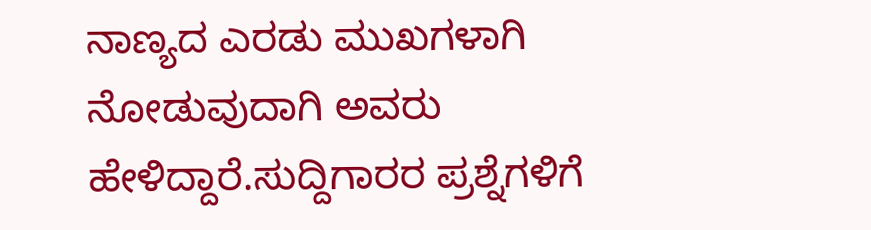ನಾಣ್ಯದ ಎರಡು ಮುಖಗಳಾಗಿ ನೋಡುವುದಾಗಿ ಅವರು ಹೇಳಿದ್ದಾರೆ.ಸುದ್ದಿಗಾರರ ಪ್ರಶ್ನೆಗಳಿಗೆ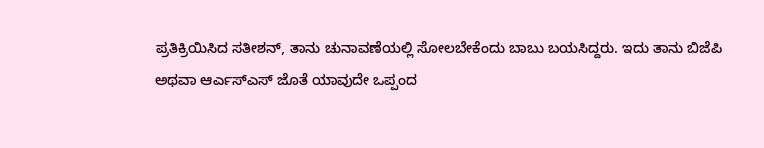ಪ್ರತಿಕ್ರಿಯಿಸಿದ ಸತೀಶನ್, ತಾನು ಚುನಾವಣೆಯಲ್ಲಿ ಸೋಲಬೇಕೆಂದು ಬಾಬು ಬಯಸಿದ್ದರು. ಇದು ತಾನು ಬಿಜೆಪಿ ಅಥವಾ ಆರ್ಎಸ್ಎಸ್ ಜೊತೆ ಯಾವುದೇ ಒಪ್ಪಂದ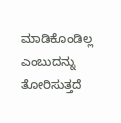ಮಾಡಿಕೊಂಡಿಲ್ಲ ಎಂಬುದನ್ನು ತೋರಿಸುತ್ತದೆ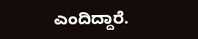ಎಂದಿದ್ದಾರೆ.